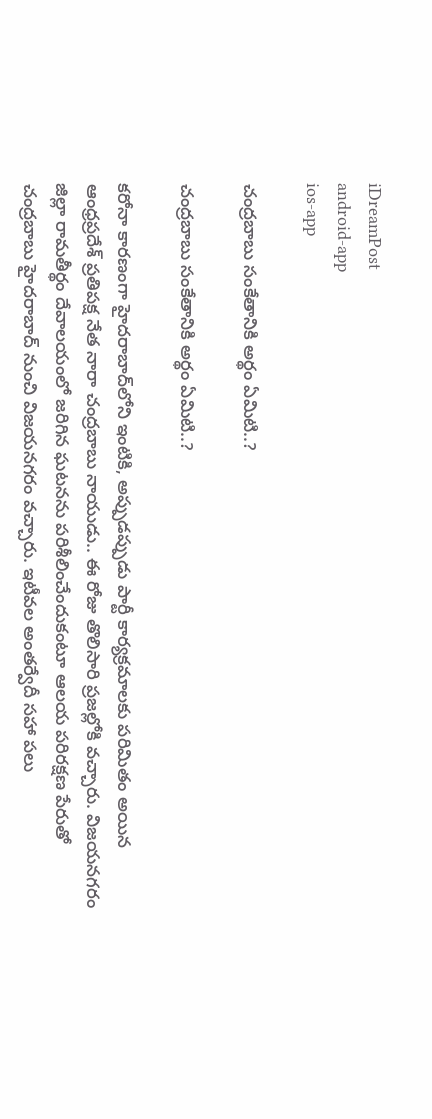iDreamPost
android-app
ios-app

చంద్రబాబు సంకేతానికి అర్థం ఏమిటి..?

చంద్రబాబు సంకేతానికి అర్థం ఏమిటి..?

కరోనా కారణంగా హైదరాబాద్‌లోని ఇంటికి, అప్పుడప్పుడు పార్టీ కార్యక్రమాలకు పరిమితం అయిన ఆంధ్రప్రదేశ్‌ ప్రతిపక్ష నేత నారా చంద్రబాబు నాయుడు.. ఈ రోజు తొలిసారి ప్రజల్లోకి వచ్చారు. విజయనగరం జిల్లా రామతీర్థం దేవాలయంలో జరిగిన ఘటనను పరిశీలించేందుకంటూ ఆలయ పరిరక్షణ పేరుతో చంద్రబాబు హైదరాబాద్‌ నుంచి విజయనగరం వచ్చారు. ఇటీవల అంతర్వేదీ సహా పలు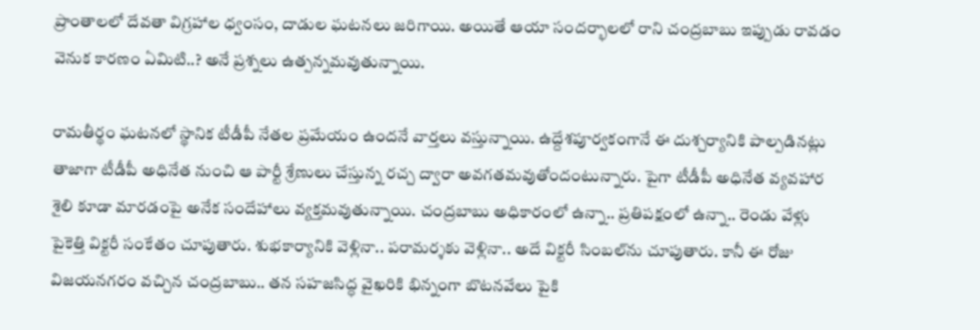ప్రాంతాలలో దేవతా విగ్రహాల ధ్వంసం, దాడుల ఘటనలు జరిగాయి. అయితే ఆయా సందర్భాలలో రాని చంద్రబాబు ఇప్పుడు రావడం వెనుక కారణం ఏమిటి..? అనే ప్రశ్నలు ఉత్పన్నమవుతున్నాయి.

రామతీర్థం ఘటనలో స్థానిక టీడీపీ నేతల ప్రమేయం ఉందనే వార్తలు వస్తున్నాయి. ఉద్దేశపూర్వకంగానే ఈ దుశ్చర్యానికి పాల్పడినట్లు తాజాగా టీడీపీ అధినేత నుంచి ఆ పార్టీ శ్రేణులు చేస్తున్న రచ్చ ద్వారా అవగతమవుతోందంటున్నారు. పైగా టీడీపీ అధినేత వ్యవహార శైలి కూడా మారడంపై అనేక సందేహాలు వ్యక్తమవుతున్నాయి. చంద్రబాబు అధికారంలో ఉన్నా.. ప్రతిపక్షంలో ఉన్నా.. రెండు వేళ్లు పైకెత్తి విక్టరీ సంకేతం చూపుతారు. శుభకార్యానికి వెళ్లినా.. పరామర్శకు వెళ్లినా.. అదే విక్టరీ సింబల్‌ను చూపుతారు. కానీ ఈ రోజు విజయనగరం వచ్చిన చంద్రబాబు.. తన సహజసిద్ధ వైఖరికి భిన్నంగా బొటనవేలు పైకి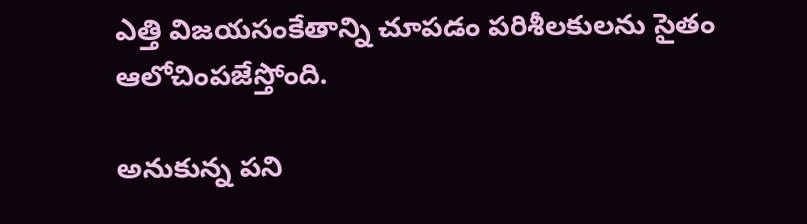ఎత్తి విజయసంకేతాన్ని చూపడం పరిశీలకులను సైతం ఆలోచింపజేస్తోంది.

అనుకున్న పని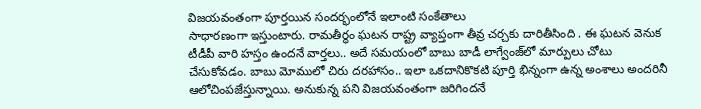విజయవంతంగా పూర్తయిన సందర్భంలోనే ఇలాంటి సంకేతాలు
సాధారణంగా ఇస్తుంటారు. రామతీర్థం ఘటన రాష్ట్ర వ్యాప్తంగా తీవ్ర చర్చకు దారితీసింది . ఈ ఘటన వెనుక టీడీపీ వారి హస్తం ఉందనే వార్తలు.. అదే సమయంలో బాబు బాడీ లాగ్వేంజ్‌లో మార్పులు చోటు చేసుకోవడం. బాబు మోములో చిరు దరహాసం.. ఇలా ఒకదానికొకటి పూర్తి భిన్నంగా ఉన్న అంశాలు అందరినీ ఆలోచింపజేస్తున్నాయి. అనుకున్న పని విజయవంతంగా జరిగిందనే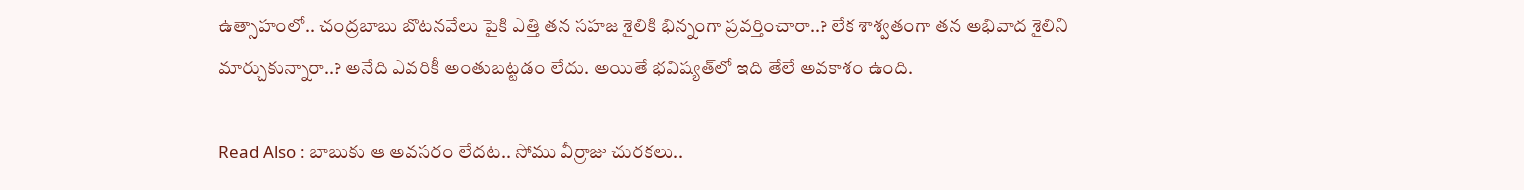ఉత్సాహంలో.. చంద్రబాబు బొటనవేలు పైకి ఎత్తి తన సహజ శైలికి భిన్నంగా ప్రవర్తించారా..? లేక శాశ్వతంగా తన అభివాద శైలిని మార్చుకున్నారా..? అనేది ఎవరికీ అంతుబట్టడం లేదు. అయితే భవిష్యత్‌లో ఇది తేలే అవకాశం ఉంది.

Read Also : బాబుకు ఆ అవసరం లేదట.. సోము వీర్రాజు చురకలు..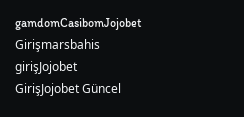gamdomCasibomJojobet Girişmarsbahis girişJojobet GirişJojobet Güncel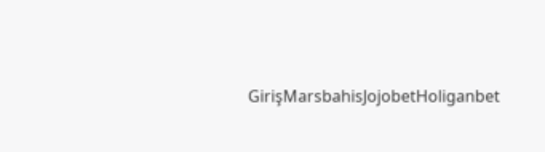GirişMarsbahisJojobetHoliganbet